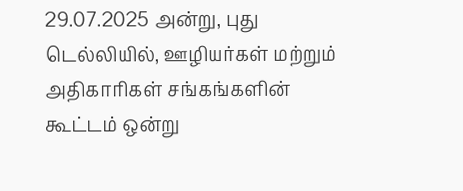29.07.2025 அன்று, புது டெல்லியில், ஊழியர்கள் மற்றும் அதிகாரிகள் சங்கங்களின் கூட்டம் ஒன்று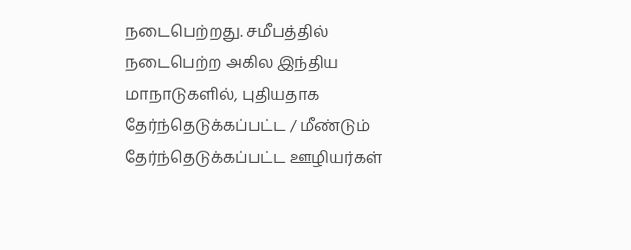நடைபெற்றது. சமீபத்தில் நடைபெற்ற அகில இந்திய மாநாடுகளில், புதியதாக தேர்ந்தெடுக்கப்பட்ட / மீண்டும் தேர்ந்தெடுக்கப்பட்ட ஊழியர்கள்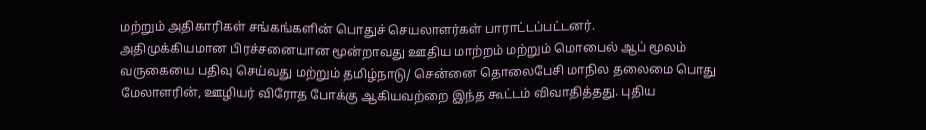மற்றும் அதிகாரிகள் சங்கங்களின் பொதுச் செயலாளர்கள் பாராட்டப்பட்டனர்.
அதிமுக்கியமான பிரச்சனையான மூன்றாவது ஊதிய மாற்றம் மற்றும் மொபைல் ஆப் மூலம் வருகையை பதிவு செய்வது மற்றும் தமிழ்நாடு/ சென்னை தொலைபேசி மாநில தலைமை பொது மேலாளரின், ஊழியர் விரோத போக்கு ஆகியவற்றை இந்த கூட்டம் விவாதித்தது. புதிய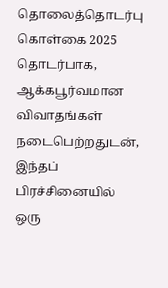தொலைத்தொடர்பு கொள்கை 2025 தொடர்பாக, ஆக்கபூர்வமான விவாதங்கள் நடைபெற்றதுடன், இந்தப் பிரச்சினையில் ஒரு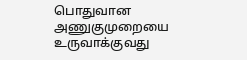பொதுவான அணுகுமுறையை உருவாக்குவது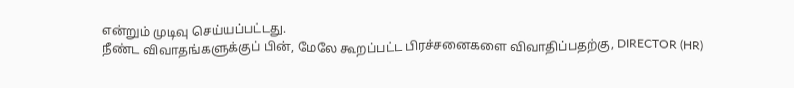என்றும் முடிவு செய்யப்பட்டது.
நீண்ட விவாதங்களுக்குப் பின், மேலே கூறப்பட்ட பிரச்சனைகளை விவாதிப்பதற்கு, DIRECTOR (HR)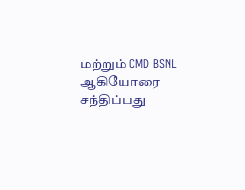மற்றும் CMD BSNL ஆகியோரை சந்திப்பது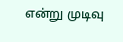என்று முடிவு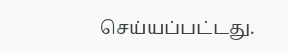செய்யப்பட்டது.